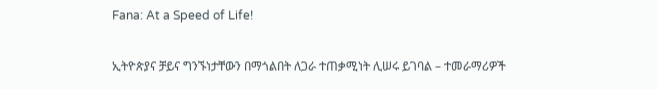Fana: At a Speed of Life!

ኢትዮጵያና ቻይና ግንኙነታቸውን በማጎልበት ለጋራ ተጠቃሚነት ሊሠሩ ይገባል – ተመራማሪዎች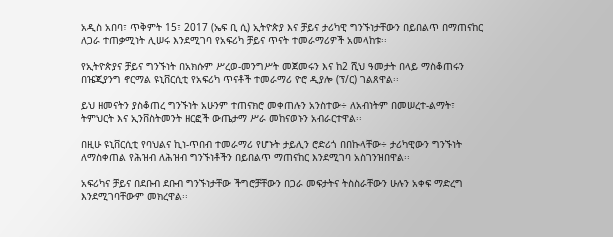አዲስ አበባ፣ ጥቅምት 15፣ 2017 (ኤፍ ቢ ሲ) ኢትዮጵያ እና ቻይና ታሪካዊ ግንኙነታቸውን በይበልጥ በማጠናከር ለጋራ ተጠቃሚነት ሊሠሩ እንደሚገባ የአፍሪካ ቻይና ጥናት ተመራማሪዎች አመላከቱ፡፡

የኢትዮጵያና ቻይና ግንኙነት በአክሱም ሥረወ-መንግሥት መጀመሩን እና ከ2 ሺህ ዓመታት በላይ ማስቆጠሩን በዤጂያንግ ኖርማል ዩኒቨርሲቲ የአፍሪካ ጥናቶች ተመራማሪ ዮሮ ዲያሎ (ፕ/ር) ገልጸዋል፡፡

ይህ ዘመናትን ያስቆጠረ ግንኙነት አሁንም ተጠናክሮ መቀጠሉን አንስተው÷ ለአብነትም በመሠረተ-ልማት፣ ትምህርት እና ኢንቨስትመንት ዘርፎች ውጤታማ ሥራ መከናወኑን አብራርተዋል፡፡

በዚሁ ዩኒቨርሲቲ የባህልና ኪነ-ጥበብ ተመራማሪ የሆኑት ታይሊን ሮድሪጎ በበኩላቸው÷ ታሪካዊውን ግንኙነት ለማስቀጠል የሕዝብ ለሕዝብ ግንኙነቶችን በይበልጥ ማጠናከር እንደሚገባ አስገንዝበዋል፡፡

አፍሪካና ቻይና በደቡብ ደቡብ ግንኙነታቸው ችግሮቻቸውን በጋራ መፍታትና ትስስራቸውን ሁሉን አቀፍ ማድረግ እንደሚገባቸውም መክረዋል፡፡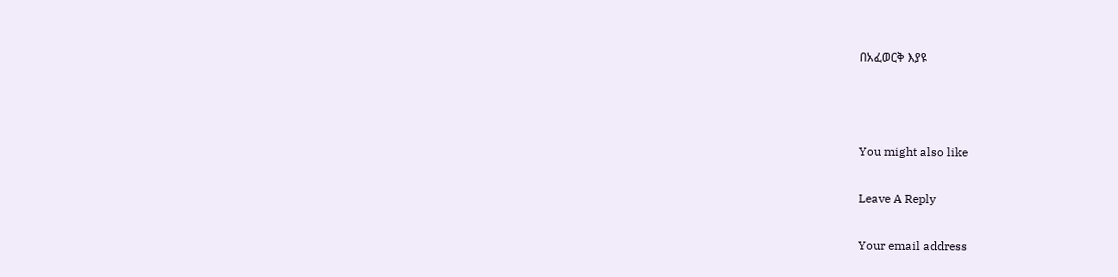በአፈወርቅ እያዩ



You might also like

Leave A Reply

Your email address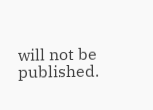will not be published.